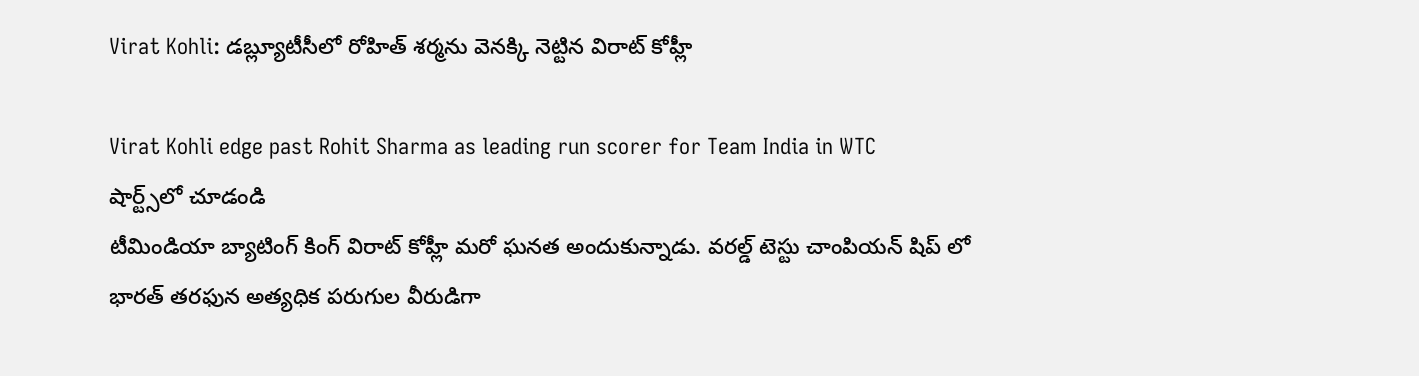Virat Kohli: డబ్ల్యూటీసీలో రోహిత్ శర్మను వెనక్కి నెట్టిన విరాట్ కోహ్లీ

Virat Kohli edge past Rohit Sharma as leading run scorer for Team India in WTC
షార్ట్స్‌లో చూడండి
టీమిండియా బ్యాటింగ్ కింగ్ విరాట్ కోహ్లీ మరో ఘనత అందుకున్నాడు. వరల్డ్ టెస్టు చాంపియన్ షిప్ లో భారత్ తరఫున అత్యధిక పరుగుల వీరుడిగా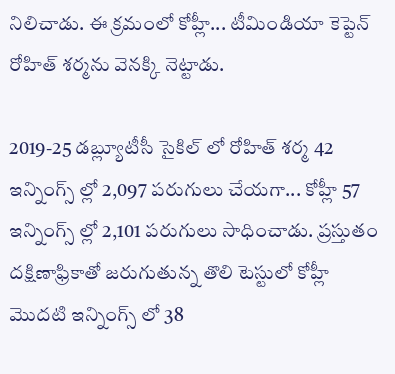నిలిచాడు. ఈ క్రమంలో కోహ్లీ... టీమిండియా కెప్టెన్ రోహిత్ శర్మను వెనక్కి నెట్టాడు.

2019-25 డబ్ల్యూటీసీ సైకిల్ లో రోహిత్ శర్మ 42 ఇన్నింగ్స్ ల్లో 2,097 పరుగులు చేయగా... కోహ్లీ 57 ఇన్నింగ్స్ ల్లో 2,101 పరుగులు సాధించాడు. ప్రస్తుతం దక్షిణాఫ్రికాతో జరుగుతున్న తొలి టెస్టులో కోహ్లీ మొదటి ఇన్నింగ్స్ లో 38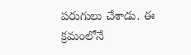పరుగులు చేశాడు. ఈ క్రమంలోనే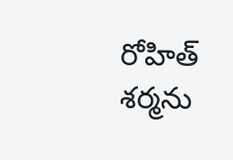రోహిత్ శర్మను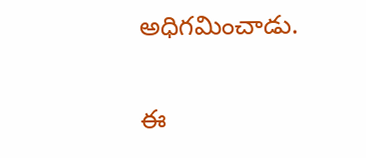అధిగమించాడు.

ఈ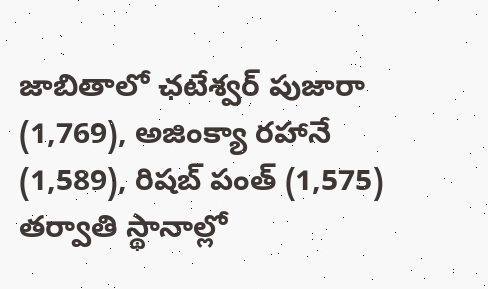జాబితాలో ఛటేశ్వర్ పుజారా (1,769), అజింక్యా రహానే (1,589), రిషబ్ పంత్ (1,575) తర్వాతి స్థానాల్లో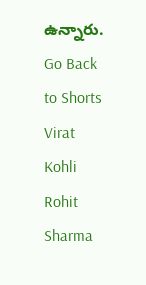ఉన్నారు.
Go Back to Shorts
Virat Kohli
Rohit Sharma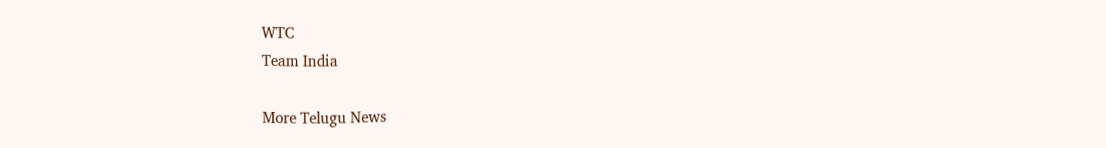WTC
Team India

More Telugu News